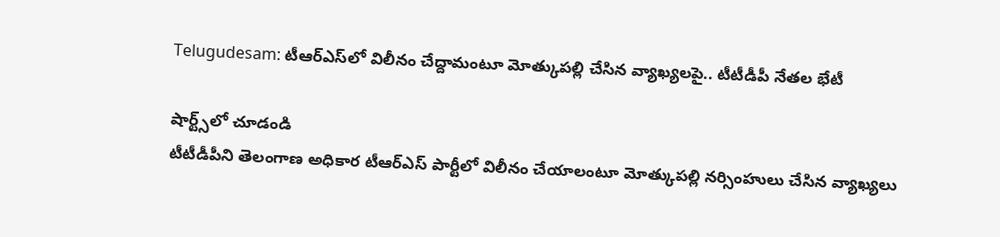Telugudesam: టీఆర్‌ఎస్‌లో విలీనం చేద్దామంటూ మోత్కుపల్లి చేసిన వ్యాఖ్యలపై.. టీటీడీపీ నేతల భేటీ

షార్ట్స్‌లో చూడండి
టీటీడీపీని తెలంగాణ అధికార‌ టీఆర్ఎస్‌ పార్టీలో విలీనం చేయాలంటూ మోత్కుపల్లి నర్సింహులు చేసిన వ్యాఖ్యలు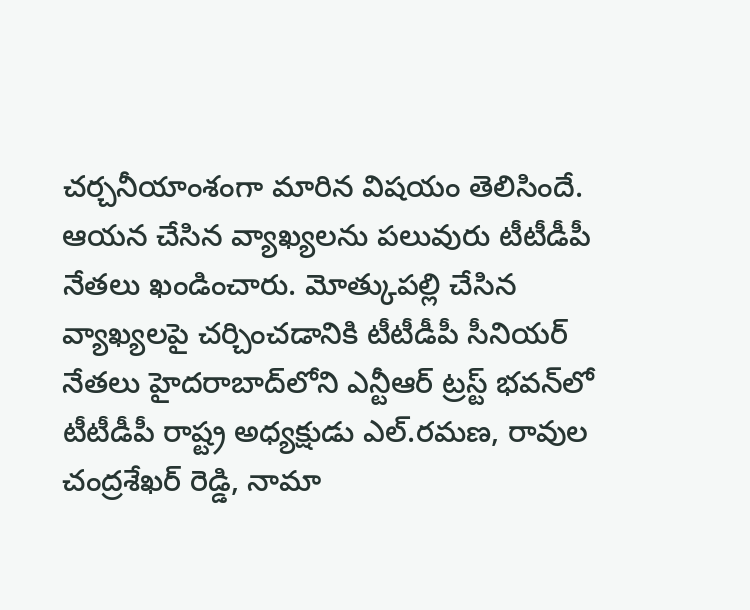చ‌ర్చ‌నీయాంశంగా మారిన విష‌యం తెలిసిందే. ఆయ‌న చేసిన వ్యాఖ్య‌ల‌ను ప‌లువురు టీటీడీపీ నేత‌లు ఖండించారు. మోత్కుప‌ల్లి చేసిన వ్యాఖ్య‌ల‌పై చ‌ర్చించడానికి టీటీడీపీ సీనియర్‌ నేతలు హైద‌రాబాద్‌లోని ఎన్టీఆర్ ట్రస్ట్ భవన్‌లో టీటీడీపీ రాష్ట్ర అధ్యక్షుడు ఎల్.రమణ, రావుల చంద్రశేఖర్ రెడ్డి, నామా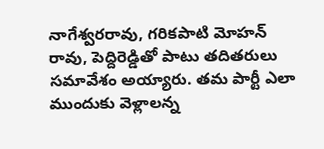నాగేశ్వర‌రావు, గరికపాటి మోహన్ రావు, పెద్దిరెడ్డితో పాటు తదితరులు స‌మావేశం అయ్యారు. త‌మ పార్టీ ఎలా ముందుకు వెళ్లాల‌న్న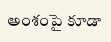అంశంపై కూడా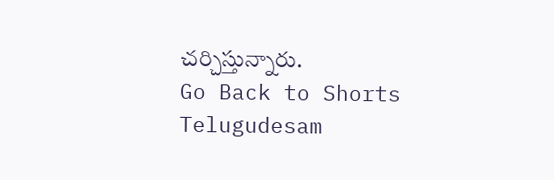చ‌ర్చిస్తున్నారు.
Go Back to Shorts
Telugudesam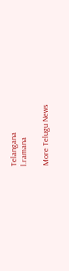Telangana
l.ramana

More Telugu News